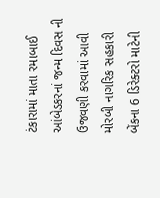ટંકારામાં માતા રમાબાઈ આંબેડકરનાં જન્મ દિવસ ની ઉજવણી કરવામાં આવી મોરબી નાગરિક સહકારી બેંકના 6 ડિરેક્ટરો માટેની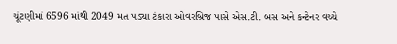ચૂંટણીમાં 6596 માંથી 2049 મત પડ્યા ટંકારા ઓવરબ્રિજ પાસે એસ.ટી. બસ અને કન્ટેનર વચ્ચે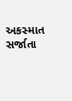અકસ્માત સર્જાતા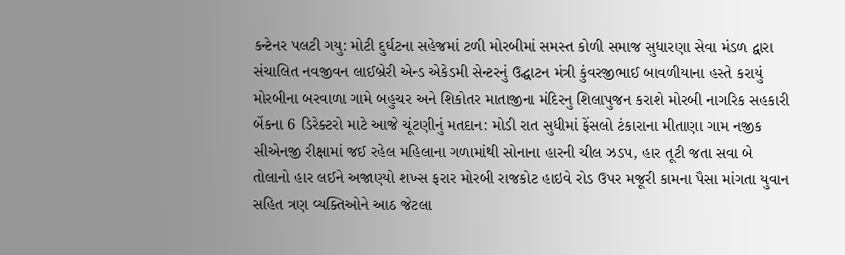કન્ટેનર પલટી ગયુ: મોટી દુર્ઘટના સહેજમાં ટળી મોરબીમાં સમસ્ત કોળી સમાજ સુધારણા સેવા મંડળ દ્વારા સંચાલિત નવજીવન લાઈબ્રેરી એન્ડ એકેડમી સેન્ટરનું ઉદ્ઘાટન મંત્રી કુંવરજીભાઈ બાવળીયાના હસ્તે કરાયું મોરબીના બરવાળા ગામે બહુચર અને શિકોતર માતાજીના મંદિરનુ શિલાપુજન કરાશે મોરબી નાગરિક સહકારી બેંકના 6 ડિરેક્ટરો માટે આજે ચૂંટણીનું મતદાન: મોડી રાત સુધીમાં ફેંસલો ટંકારાના મીતાણા ગામ નજીક સીએનજી રીક્ષામાં જઈ રહેલ મહિલાના ગળામાંથી સોનાના હારની ચીલ ઝડપ, હાર તૂટી જતા સવા બે તોલાનો હાર લઈને અજાણ્યો શખ્સ ફરાર મોરબી રાજકોટ હાઇવે રોડ ઉપર મજૂરી કામના પૈસા માંગતા યુવાન સહિત ત્રણ વ્યક્તિઓને આઠ જેટલા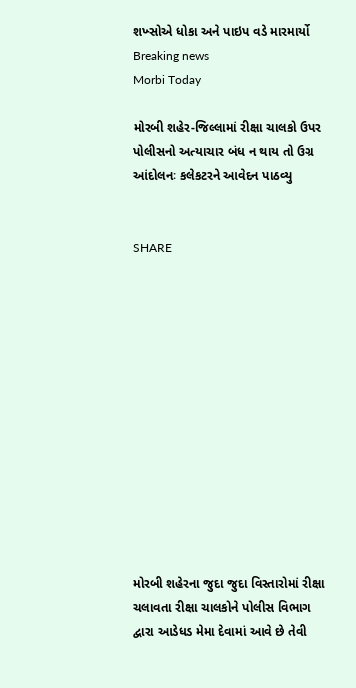શખ્સોએ ધોકા અને પાઇપ વડે મારમાર્યો
Breaking news
Morbi Today

મોરબી શહેર-જિલ્લામાં રીક્ષા ચાલકો ઉપર પોલીસનો અત્યાચાર બંધ ન થાય તો ઉગ્ર આંદોલનઃ કલેકટરને આવેદન પાઠવ્યુ


SHARE













મોરબી શહેરના જુદા જુદા વિસ્તારોમાં રીક્ષા ચલાવતા રીક્ષા ચાલકોને પોલીસ વિભાગ દ્વારા આડેધડ મેમા દેવામાં આવે છે તેવી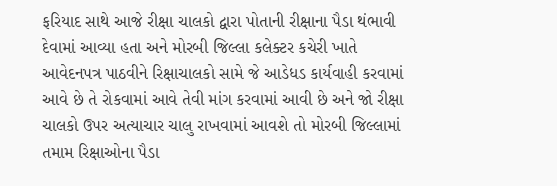ફરિયાદ સાથે આજે રીક્ષા ચાલકો દ્વારા પોતાની રીક્ષાના પૈડા થંભાવી દેવામાં આવ્યા હતા અને મોરબી જિલ્લા કલેક્ટર કચેરી ખાતે આવેદનપત્ર પાઠવીને રિક્ષાચાલકો સામે જે આડેધડ કાર્યવાહી કરવામાં આવે છે તે રોકવામાં આવે તેવી માંગ કરવામાં આવી છે અને જો રીક્ષા ચાલકો ઉપર અત્યાચાર ચાલુ રાખવામાં આવશે તો મોરબી જિલ્લામાં તમામ રિક્ષાઓના પૈડા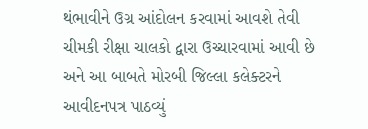થંભાવીને ઉગ્ર આંદોલન કરવામાં આવશે તેવી ચીમકી રીક્ષા ચાલકો દ્વારા ઉચ્ચારવામાં આવી છે અને આ બાબતે મોરબી જિલ્લા કલેક્ટરને આવીદનપત્ર પાઠવ્યું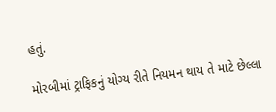હતું.

મોરબીમાં ટ્રાફિકનું યોગ્ય રીતે નિયમન થાય તે માટે છેલ્લા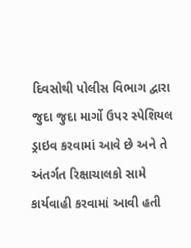દિવસોથી પોલીસ વિભાગ દ્વારા જુદા જુદા માર્ગો ઉપર સ્પેશિયલ ડ્રાઇવ કરવામાં આવે છે અને તે અંતર્ગત રિક્ષાચાલકો સામે કાર્યવાહી કરવામાં આવી હતી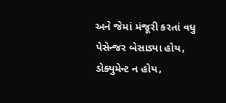અને જેમાં મંજૂરી કરતાં વધુ પેસેન્જર બેસાડ્યા હોય, ડોક્યુમેન્ટ ન હોય,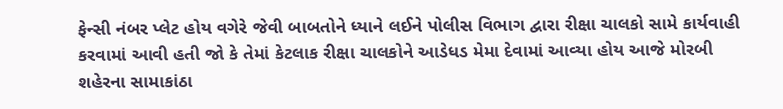ફેન્સી નંબર પ્લેટ હોય વગેરે જેવી બાબતોને ધ્યાને લઈને પોલીસ વિભાગ દ્વારા રીક્ષા ચાલકો સામે કાર્યવાહી કરવામાં આવી હતી જો કે તેમાં કેટલાક રીક્ષા ચાલકોને આડેધડ મેમા દેવામાં આવ્યા હોય આજે મોરબી શહેરના સામાકાંઠા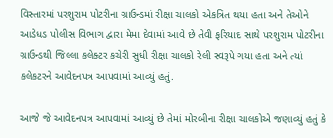વિસ્તારમાં પરશુરામ પોટરીના ગ્રાઉન્ડમાં રીક્ષા ચાલકો એકત્રિત થયા હતા અને તેઓને આડેધડ પોલીસ વિભાગ દ્વારા મેમા દેવામાં આવે છે તેવી ફરિયાદ સાથે પરશુરામ પોટરીના ગ્રાઉન્ડથી જિલ્લા કલેક્ટર કચેરી સુધી રીક્ષા ચાલકો રેલી સ્વરૂપે ગયા હતા અને ત્યાં કલેકટરને આવેદનપત્ર આપવામાં આવ્યું હતું.

આજે જે આવેદનપત્ર આપવામાં આવ્યું છે તેમાં મોરબીના રીક્ષા ચાલકોએ જણાવ્યું હતું કે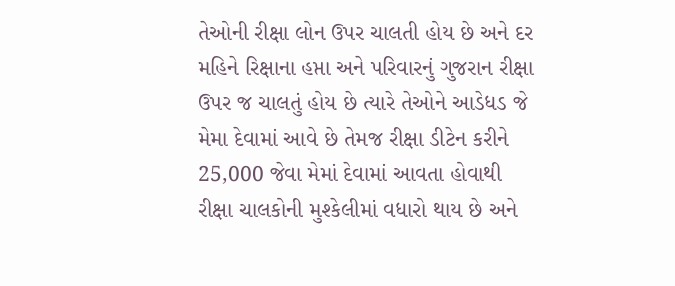તેઓની રીક્ષા લોન ઉપર ચાલતી હોય છે અને દર મહિને રિક્ષાના હપ્તા અને પરિવારનું ગુજરાન રીક્ષા ઉપર જ ચાલતું હોય છે ત્યારે તેઓને આડેધડ જે મેમા દેવામાં આવે છે તેમજ રીક્ષા ડીટેન કરીને 25,000 જેવા મેમાં દેવામાં આવતા હોવાથી રીક્ષા ચાલકોની મુશ્કેલીમાં વધારો થાય છે અને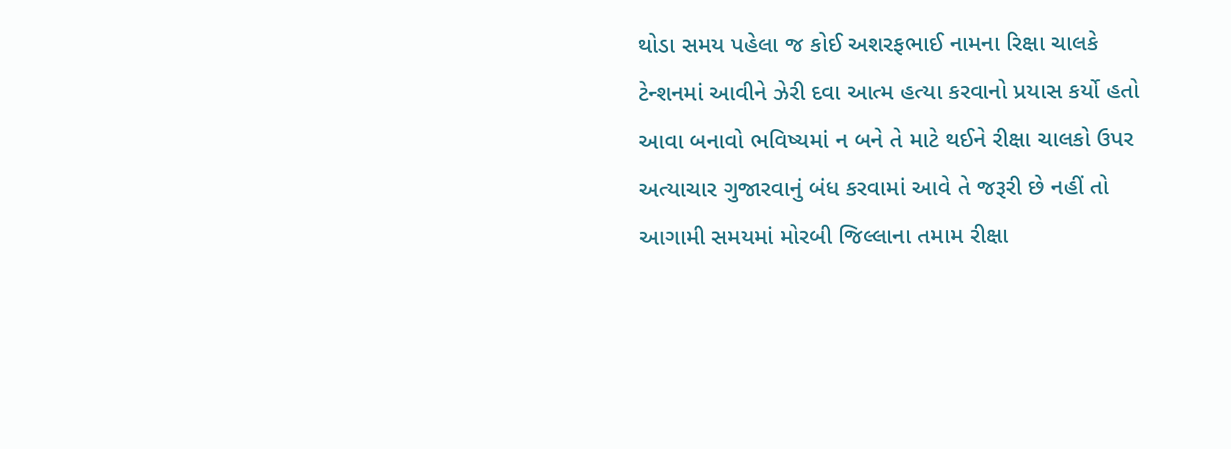થોડા સમય પહેલા જ કોઈ અશરફભાઈ નામના રિક્ષા ચાલકે ટેન્શનમાં આવીને ઝેરી દવા આત્મ હત્યા કરવાનો પ્રયાસ કર્યો હતો આવા બનાવો ભવિષ્યમાં ન બને તે માટે થઈને રીક્ષા ચાલકો ઉપર અત્યાચાર ગુજારવાનું બંધ કરવામાં આવે તે જરૂરી છે નહીં તો આગામી સમયમાં મોરબી જિલ્લાના તમામ રીક્ષા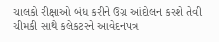ચાલકો રીક્ષાઓ બંધ કરીને ઉગ્ર આંદોલન કરશે તેવી ચીમકી સાથે કલેકટરને આવેદનપત્ર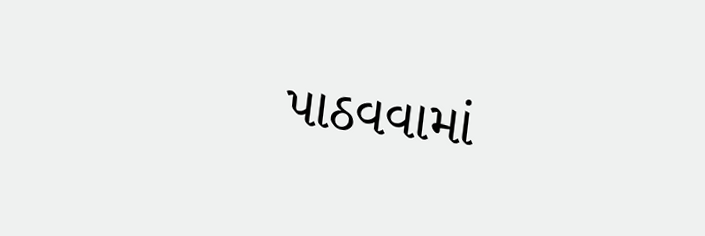પાઠવવામાં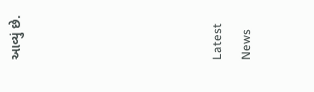આવ્યું છે.






Latest News